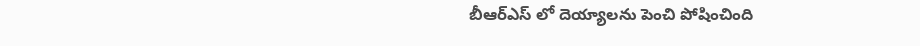బీఆర్ఎస్ లో దెయ్యాలను పెంచి పోషించింది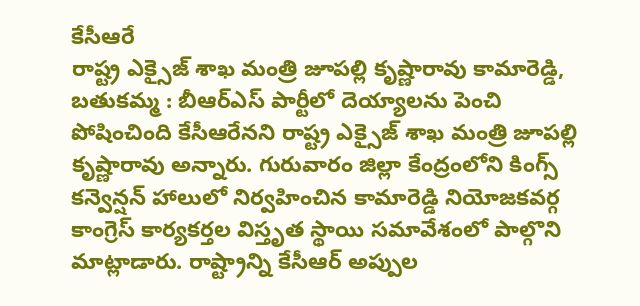కేసీఆరే
రాష్ట్ర ఎక్సైజ్ శాఖ మంత్రి జూపల్లి కృష్ణారావు కామారెడ్డి, బతుకమ్మ : బీఆర్ఎస్ పార్టీలో దెయ్యాలను పెంచి పోషించింది కేసీఆరేనని రాష్ట్ర ఎక్సైజ్ శాఖ మంత్రి జూపల్లి కృష్ణారావు అన్నారు. గురువారం జిల్లా కేంద్రంలోని కింగ్స్ కన్వెన్షన్ హాలులో నిర్వహించిన కామారెడ్డి నియోజకవర్గ కాంగ్రెస్ కార్యకర్తల విస్తృత స్థాయి సమావేశంలో పాల్గొని మాట్లాడారు. రాష్ట్రాన్ని కేసీఆర్ అప్పుల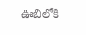ఊబిలోకి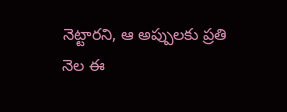నెట్టారని, ఆ అప్పులకు ప్రతి నెల ఈ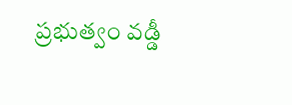ప్రభుత్వం వడ్డీ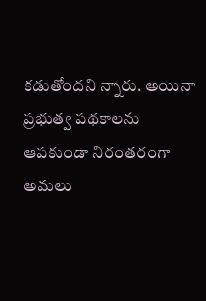కడుతోందని న్నారు. అయినా ప్రభుత్వ పథకాలను ఆపకుండా నిరంతరంగా అమలు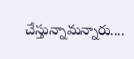చేస్తున్నామన్నారు....